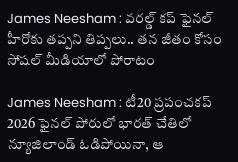James Neesham : వరల్డ్ కప్ ఫైనల్ హీరోకు తప్పని తిప్పలు.. తన జీతం కోసం సోషల్ మీడియాలో పోరాటం

James Neesham : టీ20 ప్రపంచకప్ 2026 ఫైనల్ పోరులో భారత్ చేతిలో న్యూజిలాండ్ ఓడిపోయినా, ఆ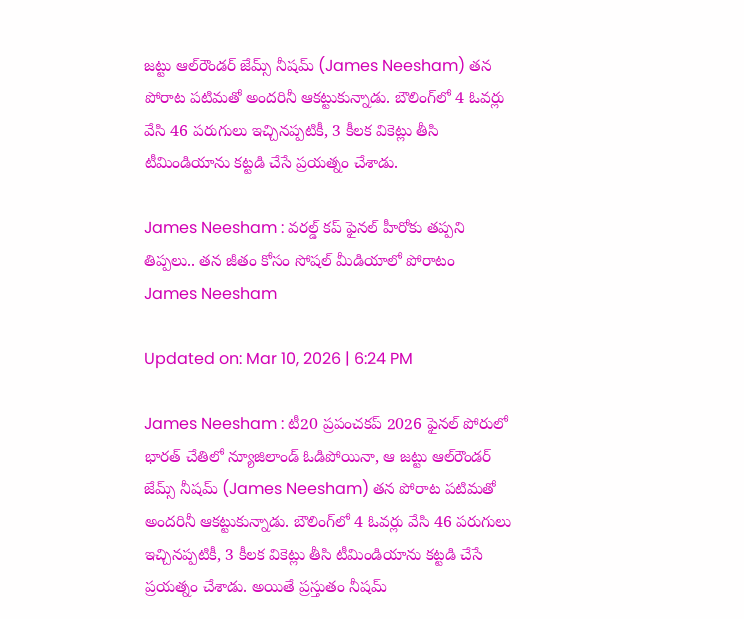జట్టు ఆల్‌రౌండర్ జేమ్స్ నీషమ్ (James Neesham) తన పోరాట పటిమతో అందరినీ ఆకట్టుకున్నాడు. బౌలింగ్‌లో 4 ఓవర్లు వేసి 46 పరుగులు ఇచ్చినప్పటికీ, 3 కీలక వికెట్లు తీసి టీమిండియాను కట్టడి చేసే ప్రయత్నం చేశాడు.

James Neesham : వరల్డ్ కప్ ఫైనల్ హీరోకు తప్పని తిప్పలు.. తన జీతం కోసం సోషల్ మీడియాలో పోరాటం
James Neesham

Updated on: Mar 10, 2026 | 6:24 PM

James Neesham : టీ20 ప్రపంచకప్ 2026 ఫైనల్ పోరులో భారత్ చేతిలో న్యూజిలాండ్ ఓడిపోయినా, ఆ జట్టు ఆల్‌రౌండర్ జేమ్స్ నీషమ్ (James Neesham) తన పోరాట పటిమతో అందరినీ ఆకట్టుకున్నాడు. బౌలింగ్‌లో 4 ఓవర్లు వేసి 46 పరుగులు ఇచ్చినప్పటికీ, 3 కీలక వికెట్లు తీసి టీమిండియాను కట్టడి చేసే ప్రయత్నం చేశాడు. అయితే ప్రస్తుతం నీషమ్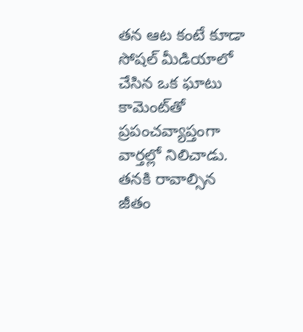తన ఆట కంటే కూడా సోషల్ మీడియాలో చేసిన ఒక ఘాటు కామెంట్‌తో ప్రపంచవ్యాప్తంగా వార్తల్లో నిలిచాడు. తనకి రావాల్సిన జీతం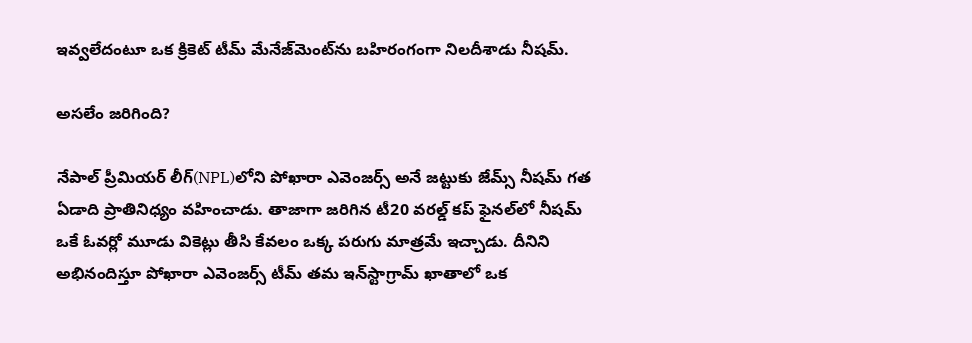ఇవ్వలేదంటూ ఒక క్రికెట్ టీమ్ మేనేజ్‌మెంట్‌ను బహిరంగంగా నిలదీశాడు నీషమ్.

అసలేం జరిగింది?

నేపాల్ ప్రీమియర్ లీగ్(NPL)లోని పోఖారా ఎవెంజర్స్ అనే జట్టుకు జేమ్స్ నీషమ్ గత ఏడాది ప్రాతినిధ్యం వహించాడు. తాజాగా జరిగిన టీ20 వరల్డ్ కప్ ఫైనల్‌లో నీషమ్ ఒకే ఓవర్లో మూడు వికెట్లు తీసి కేవలం ఒక్క పరుగు మాత్రమే ఇచ్చాడు. దీనిని అభినందిస్తూ పోఖారా ఎవెంజర్స్ టీమ్ తమ ఇన్‌స్టాగ్రామ్ ఖాతాలో ఒక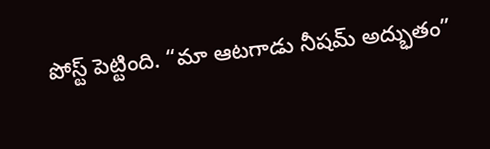పోస్ట్ పెట్టింది. “మా ఆటగాడు నీషమ్ అద్భుతం”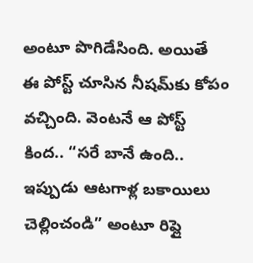అంటూ పొగిడేసింది. అయితే ఈ పోస్ట్ చూసిన నీషమ్‌కు కోపం వచ్చింది. వెంటనే ఆ పోస్ట్ కింద.. “సరే బానే ఉంది.. ఇప్పుడు ఆటగాళ్ల బకాయిలు చెల్లించండి” అంటూ రిప్లై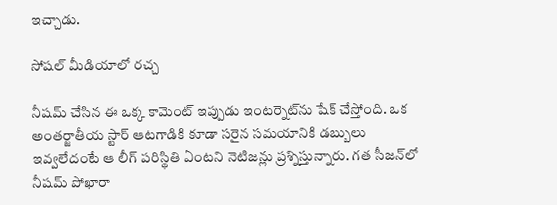ఇచ్చాడు.

సోషల్ మీడియాలో రచ్చ

నీషమ్ చేసిన ఈ ఒక్క కామెంట్ ఇప్పుడు ఇంటర్నెట్‌ను షేక్ చేస్తోంది. ఒక అంతర్జాతీయ స్టార్ ఆటగాడికి కూడా సరైన సమయానికి డబ్బులు ఇవ్వలేదంటే ఆ లీగ్ పరిస్థితి ఏంటని నెటిజన్లు ప్రశ్నిస్తున్నారు. గత సీజన్‌లో నీషమ్ పోఖారా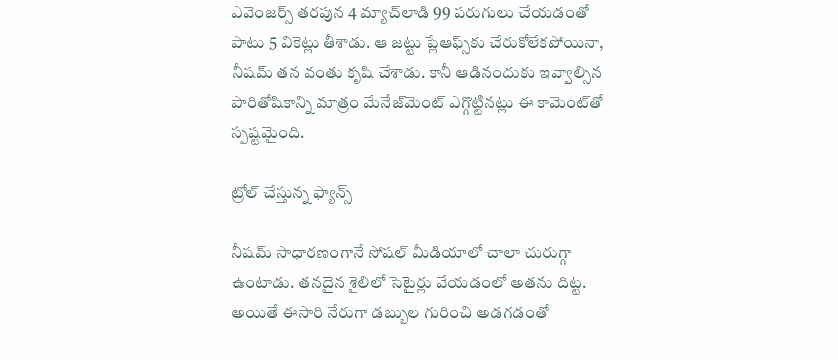ఎవెంజర్స్ తరపున 4 మ్యాచ్‌లాడి 99 పరుగులు చేయడంతో పాటు 5 వికెట్లు తీశాడు. ఆ జట్టు ప్లేఆఫ్స్‌కు చేరుకోలేకపోయినా, నీషమ్ తన వంతు కృషి చేశాడు. కానీ ఆడినందుకు ఇవ్వాల్సిన పారితోషికాన్ని మాత్రం మేనేజ్‌మెంట్ ఎగ్గొట్టినట్లు ఈ కామెంట్‌తో స్పష్టమైంది.

ట్రోల్ చేస్తున్న ఫ్యాన్స్

నీషమ్ సాధారణంగానే సోషల్ మీడియాలో చాలా చురుగ్గా ఉంటాడు. తనదైన శైలిలో సెటైర్లు వేయడంలో అతను దిట్ట. అయితే ఈసారి నేరుగా డబ్బుల గురించి అడగడంతో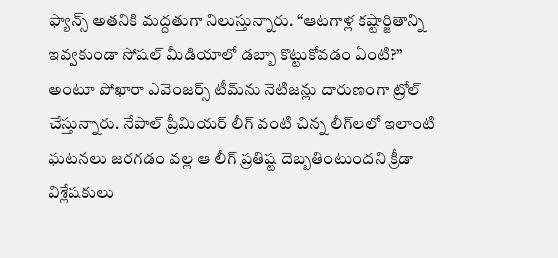ఫ్యాన్స్ అతనికి మద్దతుగా నిలుస్తున్నారు. “ఆటగాళ్ల కష్టార్జితాన్ని ఇవ్వకుండా సోషల్ మీడియాలో డబ్బా కొట్టుకోవడం ఏంటి?” అంటూ పోఖారా ఎవెంజర్స్ టీమ్‌ను నెటిజన్లు దారుణంగా ట్రోల్ చేస్తున్నారు. నేపాల్ ప్రీమియర్ లీగ్ వంటి చిన్న లీగ్‌లలో ఇలాంటి ఘటనలు జరగడం వల్ల ఆ లీగ్ ప్రతిష్ట దెబ్బతింటుందని క్రీడా విశ్లేషకులు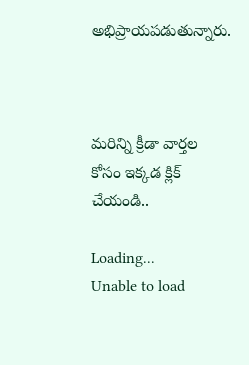అభిప్రాయపడుతున్నారు.



మరిన్ని క్రీడా వార్తల కోసం ఇక్కడ క్లిక్ చేయండి..

Loading...
Unable to load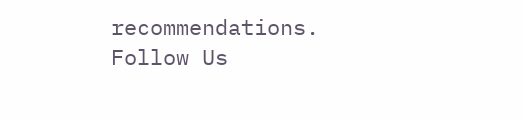recommendations.
Follow Us